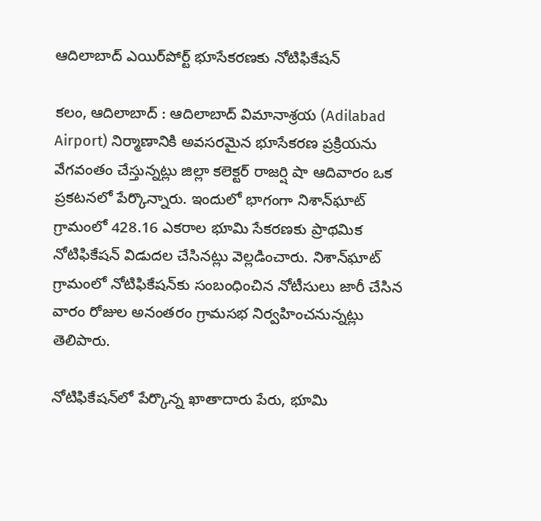ఆదిలాబాద్ ఎయిర్‌పోర్ట్ భూసేకరణకు నోటిఫికేషన్

కలం, ఆదిలాబాద్ : ఆదిలాబాద్ విమానాశ్రయ (Adilabad Airport) నిర్మాణానికి అవసరమైన భూసేకరణ ప్రక్రియను వేగవంతం చేస్తున్నట్లు జిల్లా కలెక్టర్ రాజర్షి షా ఆదివారం ఒక ప్రకటనలో పేర్కొన్నారు. ఇందులో భాగంగా నిశాన్‌ఘాట్ గ్రామంలో 428.16 ఎకరాల భూమి సేకరణకు ప్రాథమిక నోటిఫికేషన్ విడుదల చేసినట్లు వెల్లడించారు. నిశాన్‌ఘాట్ గ్రామంలో నోటిఫికేషన్‌కు సంబంధించిన నోటీసులు జారీ చేసిన వారం రోజుల అనంతరం గ్రామసభ నిర్వహించనున్నట్లు తెలిపారు.

నోటిఫికేషన్‌లో పేర్కొన్న ఖాతాదారు పేరు, భూమి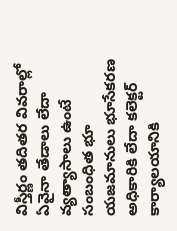విస్తీర్ణం తదితర వివరాల్లో ఏవైనా తేడాలు లేదా వ్యత్యాసాలు ఉంటే సంబంధిత భూ యజమానులు భూసేకరణ అధికారికి లేదా కలెక్టర్‌ కార్యాలయానికి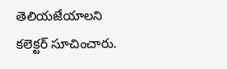తెలియజేయాలని  కలెక్టర్ సూచించారు.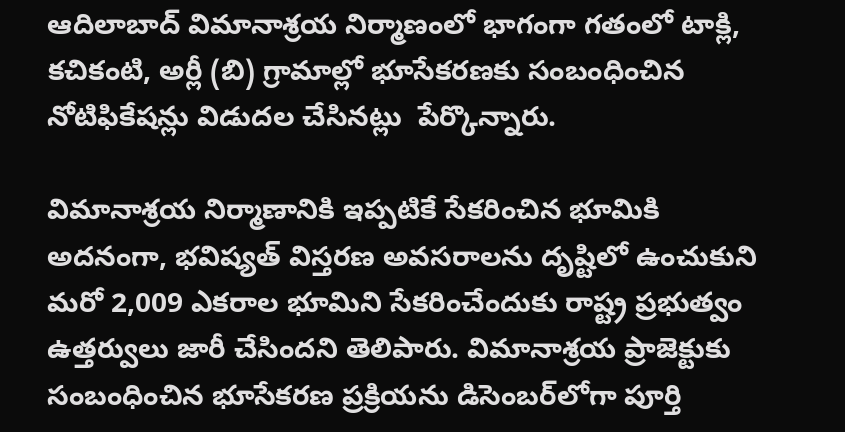ఆదిలాబాద్ విమానాశ్రయ నిర్మాణంలో భాగంగా గతంలో టాక్లి, కచికంటి, అర్లీ (బి) గ్రామాల్లో భూసేకరణకు సంబంధించిన నోటిఫికేషన్లు విడుదల చేసినట్లు  పేర్కొన్నారు.

విమానాశ్రయ నిర్మాణానికి ఇప్పటికే సేకరించిన భూమికి అదనంగా, భవిష్యత్ విస్తరణ అవసరాలను దృష్టిలో ఉంచుకుని మరో 2,009 ఎకరాల భూమిని సేకరించేందుకు రాష్ట్ర ప్రభుత్వం ఉత్తర్వులు జారీ చేసిందని తెలిపారు. విమానాశ్రయ ప్రాజెక్టుకు సంబంధించిన భూసేకరణ ప్రక్రియను డిసెంబర్‌లోగా పూర్తి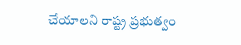చేయాలని రాష్ట్ర ప్రభుత్వం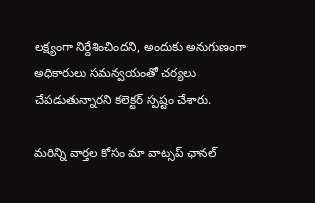లక్ష్యంగా నిర్దేశించిందని, అందుకు అనుగుణంగా అధికారులు సమన్వయంతో చర్యలు చేపడుతున్నారని కలెక్టర్ స్పష్టం చేశారు.

మ‌రిన్ని వార్త‌ల కోసం మా వాట్స‌ప్ ఛాన‌ల్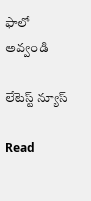ఫాలో అవ్వండి

లేటెస్ట్ న్యూస్‌

Read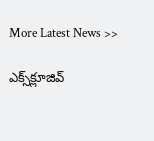More Latest News >>

ఎక్స్‌క్లూజివ్‌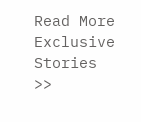Read More Exclusive Stories >>